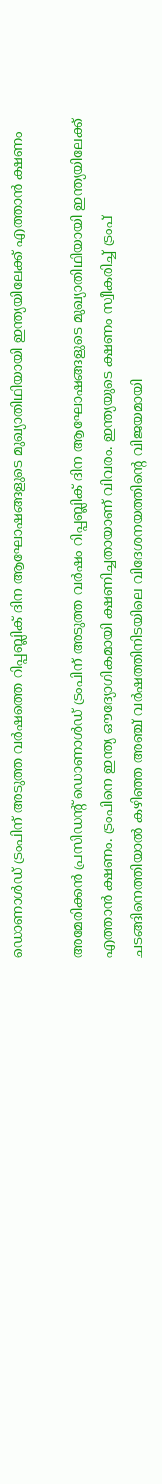ഡൊണാൾഡ് ട്രംപിന് അടുത്ത വർഷത്തെ റിപ്പബ്ലിക് ദിന ആഘോഷങ്ങളുടെ മുഖ്യാതിഥിയായി ഇന്ത്യയിലേക്ക് എത്താൻ ക്ഷണം

അമേരിക്കൻ പ്രസിഡന്റ് ഡൊണാൾഡ് ട്രംപിന് അടുത്ത വർഷം റിപ്പബ്ലിക് ദിന ആഘോഷങ്ങളുടെ മുഖ്യാതിഥിയായി ഇന്ത്യയിലേക്ക് എത്താൻ ക്ഷണം. ട്രംപിനെ ഇന്ത്യ ഔദ്യോഗികമായി ക്ഷണിച്ചതായാണ് വിവരം. ഇന്ത്യയുടെ ക്ഷണം സ്വീകരിച്ച് ട്രംപ് ചടങ്ങിനെത്തിയാൽ കഴിഞ്ഞ അഞ്ച് വർഷത്തിനിടയിലെ വിദേശനയത്തിന്റെ വിജയമായി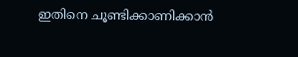ഇതിനെ ചൂണ്ടിക്കാണിക്കാൻ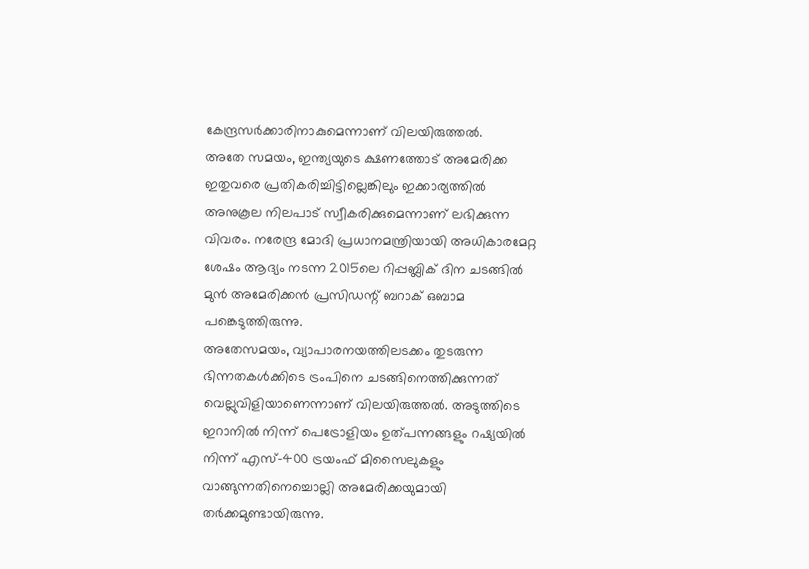കേന്ദ്രസർക്കാരിനാകുമെന്നാണ് വിലയിരുത്തൽ.
അതേ സമയം, ഇന്ത്യയുടെ ക്ഷണത്തോട് അമേരിക്ക ഇതുവരെ പ്രതികരിച്ചിട്ടില്ലെങ്കിലും ഇക്കാര്യത്തിൽ അനുകൂല നിലപാട് സ്വീകരിക്കുമെന്നാണ് ലഭിക്കുന്ന വിവരം. നരേന്ദ്ര മോദി പ്രധാനമന്ത്രിയായി അധികാരമേറ്റ ശേഷം ആദ്യം നടന്ന 2015ലെ റിപ്പബ്ലിക് ദിന ചടങ്ങിൽ മുൻ അമേരിക്കൻ പ്രസിഡന്റ് ബറാക് ഒബാമ പങ്കെടുത്തിരുന്നു.
അതേസമയം, വ്യാപാരനയത്തിലടക്കം തുടരുന്ന ഭിന്നതകൾക്കിടെ ട്രംപിനെ ചടങ്ങിനെത്തിക്കുന്നത് വെല്ലുവിളിയാണെന്നാണ് വിലയിരുത്തൽ. അടുത്തിടെ ഇറാനിൽ നിന്ന് പെട്രോളിയം ഉത്പന്നങ്ങളും റഷ്യയിൽ നിന്ന് എസ്-400 ട്രയംഫ് മിസൈലുകളും വാങ്ങുന്നതിനെച്ചൊല്ലി അമേരിക്കയുമായി തർക്കമുണ്ടായിരുന്നു.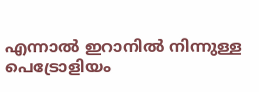എന്നാൽ ഇറാനിൽ നിന്നുള്ള പെട്രോളിയം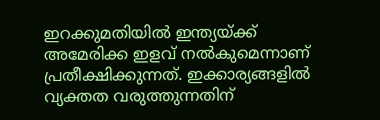ഇറക്കുമതിയിൽ ഇന്ത്യയ്ക്ക് അമേരിക്ക ഇളവ് നൽകുമെന്നാണ് പ്രതീക്ഷിക്കുന്നത്. ഇക്കാര്യങ്ങളിൽ വ്യക്തത വരുത്തുന്നതിന്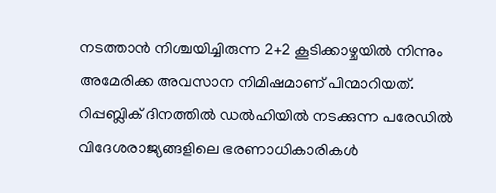നടത്താൻ നിശ്ചയിച്ചിരുന്ന 2+2 കൂടിക്കാഴ്ചയിൽ നിന്നും അമേരിക്ക അവസാന നിമിഷമാണ് പിന്മാറിയത്.
റിപ്പബ്ലിക് ദിനത്തിൽ ഡൽഹിയിൽ നടക്കുന്ന പരേഡിൽ വിദേശരാജ്യങ്ങളിലെ ഭരണാധികാരികൾ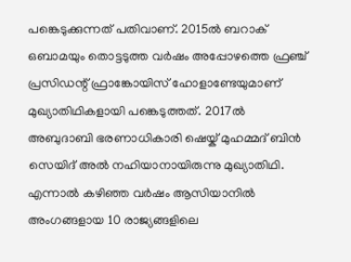പങ്കെടുക്കുന്നത് പതിവാണ്. 2015ൽ ബറാക് ഒബാമയും തൊട്ടടുത്ത വർഷം അപ്പോഴത്തെ ഫ്രഞ്ച് പ്രസിഡന്റ് ഫ്രാങ്കോയിസ് ഹോളാണ്ടേയുമാണ് മുഖ്യാതിഥികളായി പങ്കെടുത്തത്. 2017ൽ അബുദാബി ഭരണാധികാരി ഷെയ്ക് മുഹമ്മദ് ബിൻ സെയിദ് അൽ നഹിയാനായിരുന്നു മുഖ്യാതിഥി. എന്നാൽ കഴിഞ്ഞ വർഷം ആസിയാനിൽ അംഗങ്ങളായ 10 രാജ്യങ്ങളിലെ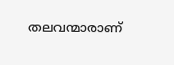തലവന്മാരാണ്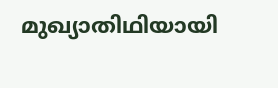മുഖ്യാതിഥിയായി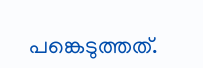പങ്കെടുത്തത്.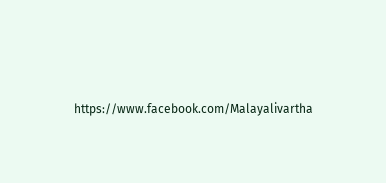https://www.facebook.com/Malayalivartha